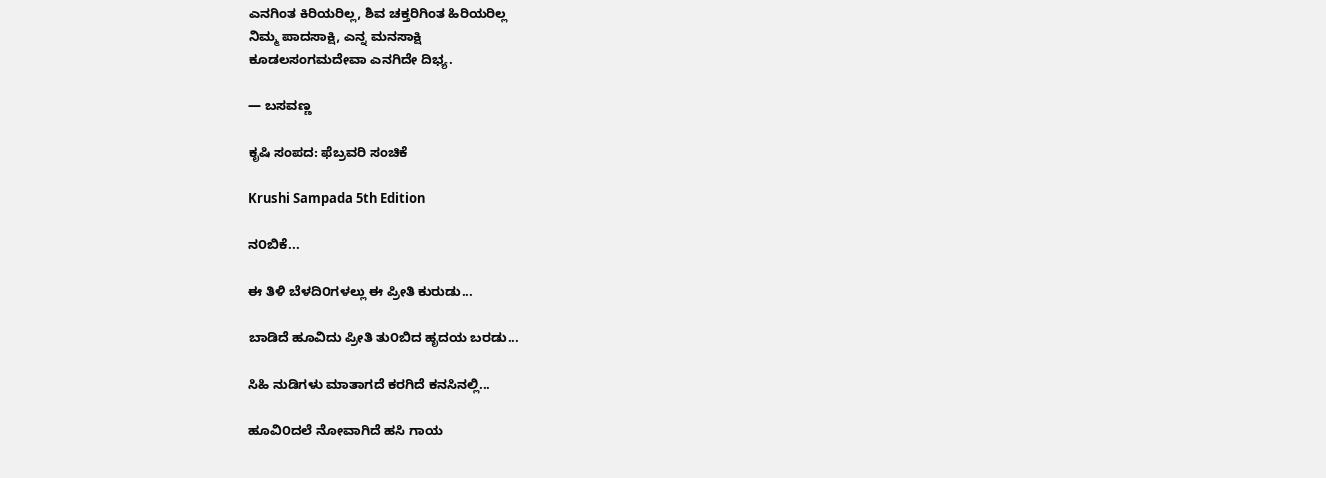ಎನಗಿಂತ ಕಿರಿಯರಿಲ್ಲ, ಶಿವ ಚಕ್ತರಿಗಿಂತ ಹಿರಿಯರಿಲ್ಲ
ನಿಮ್ಮ ಪಾದಸಾಕ್ಷಿ, ಎನ್ನ ಮನಸಾಕ್ಷಿ
ಕೂಡಲಸಂಗಮದೇವಾ ಎನಗಿದೇ ದಿಭ್ಯ.

— ಬಸವಣ್ಣ

ಕೃಷಿ ಸಂಪದ: ಫೆಬ್ರವರಿ ಸಂಚಿಕೆ

Krushi Sampada 5th Edition

ನ೦ಬಿಕೆ...

ಈ ತಿಳಿ ಬೆಳದಿ೦ಗಳಲ್ಲು ಈ ಪ್ರೀತಿ ಕುರುಡು...

ಬಾಡಿದೆ ಹೂವಿದು ಪ್ರೀತಿ ತು೦ಬಿದ ಹೃದಯ ಬರಡು...

ಸಿಹಿ ನುಡಿಗಳು ಮಾತಾಗದೆ ಕರಗಿದೆ ಕನಸಿನಲ್ಲಿ...

ಹೂವಿ೦ದಲೆ ನೋವಾಗಿದೆ ಹಸಿ ಗಾಯ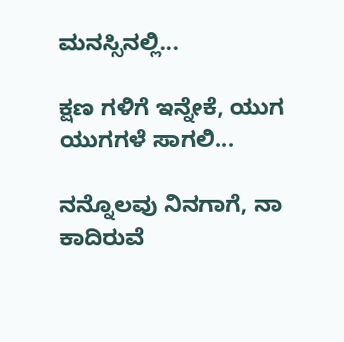ಮನಸ್ಸಿನಲ್ಲಿ...

ಕ್ಷಣ ಗಳಿಗೆ ಇನ್ನೇಕೆ, ಯುಗ ಯುಗಗಳೆ ಸಾಗಲಿ...

ನನ್ನೊಲವು ನಿನಗಾಗೆ, ನಾ ಕಾದಿರುವೆ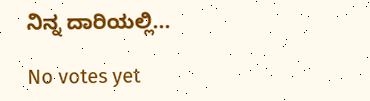ನಿನ್ನ ದಾರಿಯಲ್ಲಿ...

No votes yet